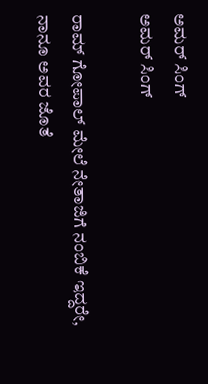ಅಮರ್ ಸಿಂಗ್
ಅಮರ್ ಸಿಂಗ್

ರಾಮ್ ಗೋಪಾಲ್ ಮೇಲೆ ನೇತಾಜಿಗೆ ನಂಬಿಕೆ ಇದ್ದರೇ, ನಾನೂ ಅವರ ಜೊತೆ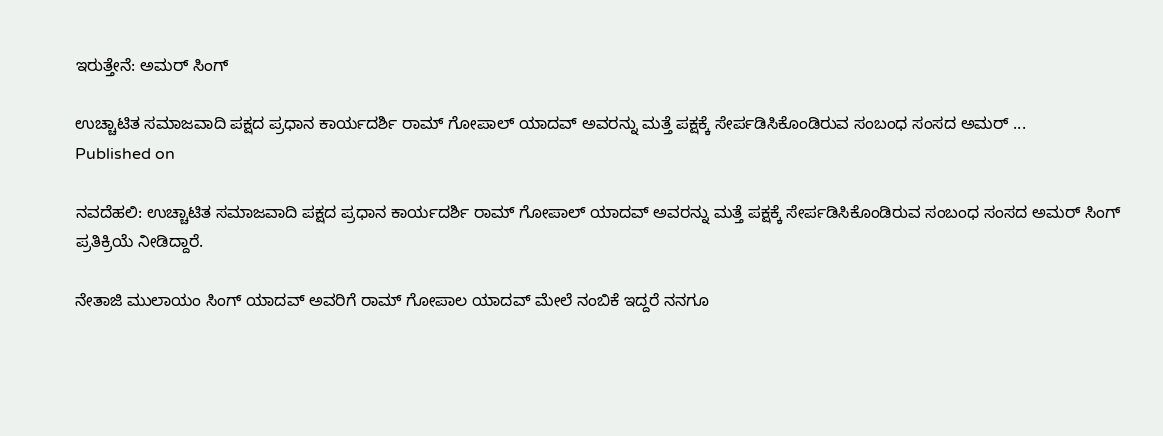ಇರುತ್ತೇನೆ: ಅಮರ್ ಸಿಂಗ್

ಉಚ್ಚಾಟಿತ ಸಮಾಜವಾದಿ ಪಕ್ಷದ ಪ್ರಧಾನ ಕಾರ್ಯದರ್ಶಿ ರಾಮ್ ಗೋಪಾಲ್ ಯಾದವ್ ಅವರನ್ನು ಮತ್ತೆ ಪಕ್ಷಕ್ಕೆ ಸೇರ್ಪಡಿಸಿಕೊಂಡಿರುವ ಸಂಬಂಧ ಸಂಸದ ಅಮರ್ ...
Published on

ನವದೆಹಲಿ: ಉಚ್ಚಾಟಿತ ಸಮಾಜವಾದಿ ಪಕ್ಷದ ಪ್ರಧಾನ ಕಾರ್ಯದರ್ಶಿ ರಾಮ್ ಗೋಪಾಲ್ ಯಾದವ್ ಅವರನ್ನು ಮತ್ತೆ ಪಕ್ಷಕ್ಕೆ ಸೇರ್ಪಡಿಸಿಕೊಂಡಿರುವ ಸಂಬಂಧ ಸಂಸದ ಅಮರ್ ಸಿಂಗ್ ಪ್ರತಿಕ್ರಿಯೆ ನೀಡಿದ್ದಾರೆ.

ನೇತಾಜಿ ಮುಲಾಯಂ ಸಿಂಗ್ ಯಾದವ್ ಅವರಿಗೆ ರಾಮ್ ಗೋಪಾಲ ಯಾದವ್ ಮೇಲೆ ನಂಬಿಕೆ ಇದ್ದರೆ ನನಗೂ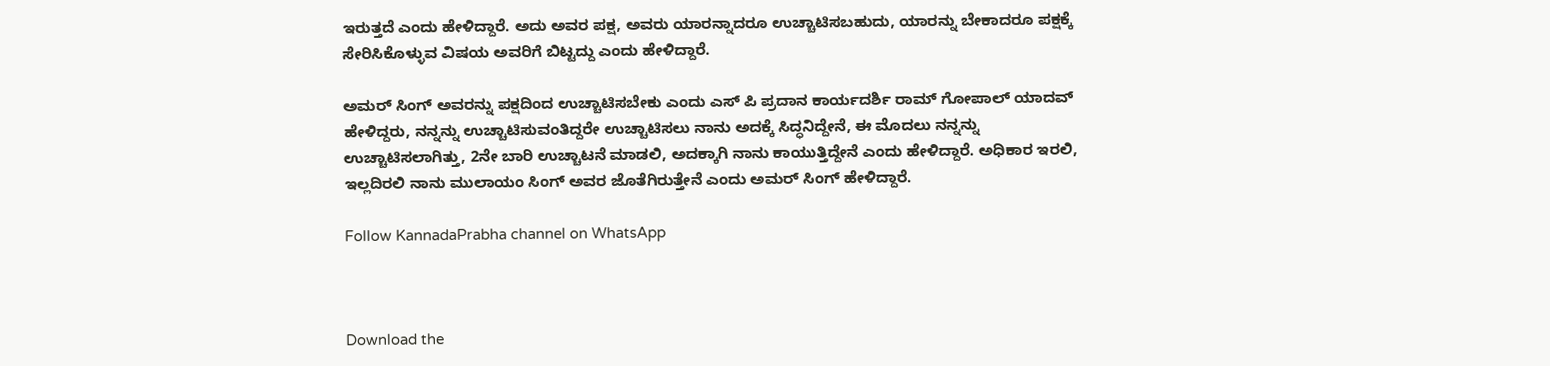ಇರುತ್ತದೆ ಎಂದು ಹೇಳಿದ್ದಾರೆ. ಅದು ಅವರ ಪಕ್ಷ, ಅವರು ಯಾರನ್ನಾದರೂ ಉಚ್ಚಾಟಿಸಬಹುದು, ಯಾರನ್ನು ಬೇಕಾದರೂ ಪಕ್ಷಕ್ಕೆ ಸೇರಿಸಿಕೊಳ್ಳುವ ವಿಷಯ ಅವರಿಗೆ ಬಿಟ್ಟದ್ದು ಎಂದು ಹೇಳಿದ್ದಾರೆ.

ಅಮರ್ ಸಿಂಗ್ ಅವರನ್ನು ಪಕ್ಷದಿಂದ ಉಚ್ಚಾಟಿಸಬೇಕು ಎಂದು ಎಸ್ ಪಿ ಪ್ರದಾನ ಕಾರ್ಯದರ್ಶಿ ರಾಮ್ ಗೋಪಾಲ್ ಯಾದವ್ ಹೇಳಿದ್ದರು, ನನ್ನನ್ನು ಉಚ್ಚಾಟಿಸುವಂತಿದ್ದರೇ ಉಚ್ಚಾಟಿಸಲು ನಾನು ಅದಕ್ಕೆ ಸಿದ್ಧನಿದ್ದೇನೆ, ಈ ಮೊದಲು ನನ್ನನ್ನು ಉಚ್ಚಾಟಿಸಲಾಗಿತ್ತು, 2ನೇ ಬಾರಿ ಉಚ್ಚಾಟನೆ ಮಾಡಲಿ, ಅದಕ್ಕಾಗಿ ನಾನು ಕಾಯುತ್ತಿದ್ದೇನೆ ಎಂದು ಹೇಳಿದ್ದಾರೆ. ಅಧಿಕಾರ ಇರಲಿ, ಇಲ್ಲದಿರಲಿ ನಾನು ಮುಲಾಯಂ ಸಿಂಗ್ ಅವರ ಜೊತೆಗಿರುತ್ತೇನೆ ಎಂದು ಅಮರ್ ಸಿಂಗ್ ಹೇಳಿದ್ದಾರೆ.

Follow KannadaPrabha channel on WhatsApp



Download the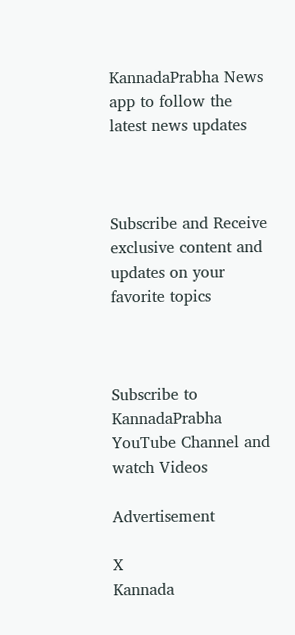KannadaPrabha News app to follow the latest news updates



Subscribe and Receive exclusive content and updates on your favorite topics



Subscribe to KannadaPrabha YouTube Channel and watch Videos

Advertisement

X
Kannada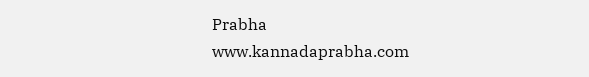Prabha
www.kannadaprabha.com